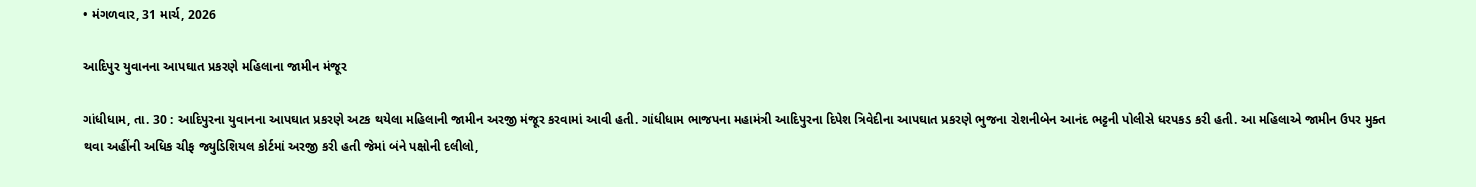• મંગળવાર, 31 માર્ચ, 2026

આદિપુર યુવાનના આપઘાત પ્રકરણે મહિલાના જામીન મંજૂર

ગાંધીધામ, તા. 30 : આદિપુરના યુવાનના આપઘાત પ્રકરણે અટક થયેલા મહિલાની જામીન અરજી મંજૂર કરવામાં આવી હતી. ગાંધીધામ ભાજપના મહામંત્રી આદિપુરના દિપેશ ત્રિવેદીના આપઘાત પ્રકરણે ભુજના રોશનીબેન આનંદ ભટ્ટની પોલીસે ધરપકડ કરી હતી. આ મહિલાએ જામીન ઉપર મુક્ત થવા અહીંની અધિક ચીફ જ્યુડિશિયલ કોર્ટમાં અરજી કરી હતી જેમાં બંને પક્ષોની દલીલો,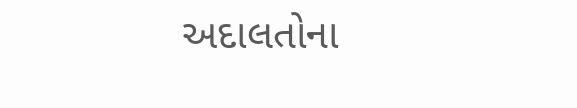અદાલતોના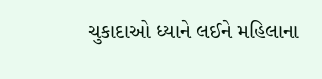ચુકાદાઓ ધ્યાને લઈને મહિલાના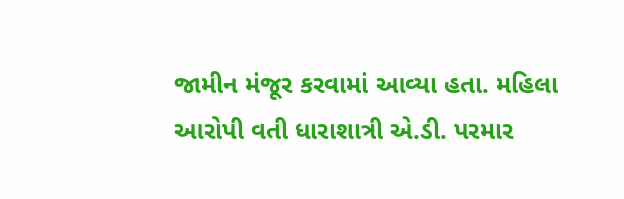જામીન મંજૂર કરવામાં આવ્યા હતા. મહિલા આરોપી વતી ધારાશાત્રી એ.ડી. પરમાર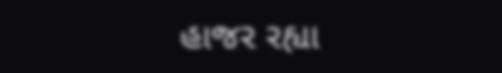હાજર રહ્યા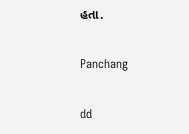હતા.

Panchang

dd